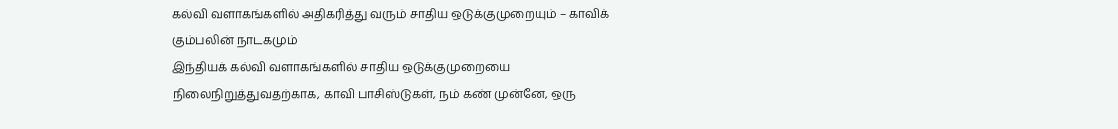கல்வி வளாகங்களில் அதிகரித்து வரும் சாதிய ஒடுக்குமுறையும் – காவிக் கும்பலின் நாடகமும்
இந்தியக் கல்வி வளாகங்களில் சாதிய ஒடுக்குமுறையை நிலைநிறுத்துவதற்காக, காவி பாசிஸ்டுகள், நம் கண் முன்னே, ஒரு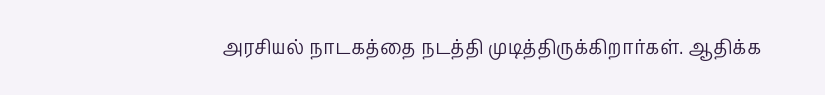அரசியல் நாடகத்தை நடத்தி முடித்திருக்கிறார்கள். ஆதிக்க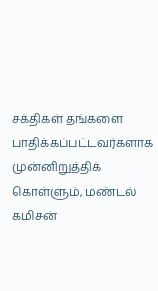சக்திகள் தங்களை பாதிக்கப்பட்டவர்களாக முன்னிறுத்திக் கொள்ளும், மண்டல் கமிசன்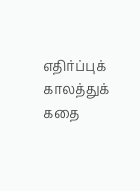எதிர்ப்புக் காலத்துக் கதை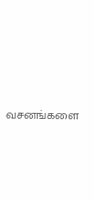வசனங்களை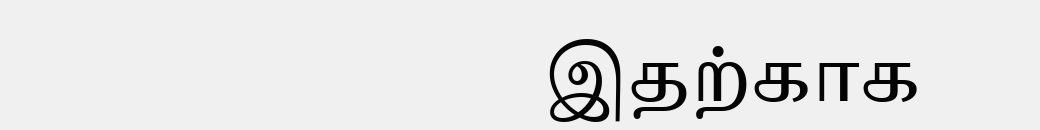இதற்காக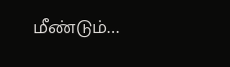மீண்டும்…